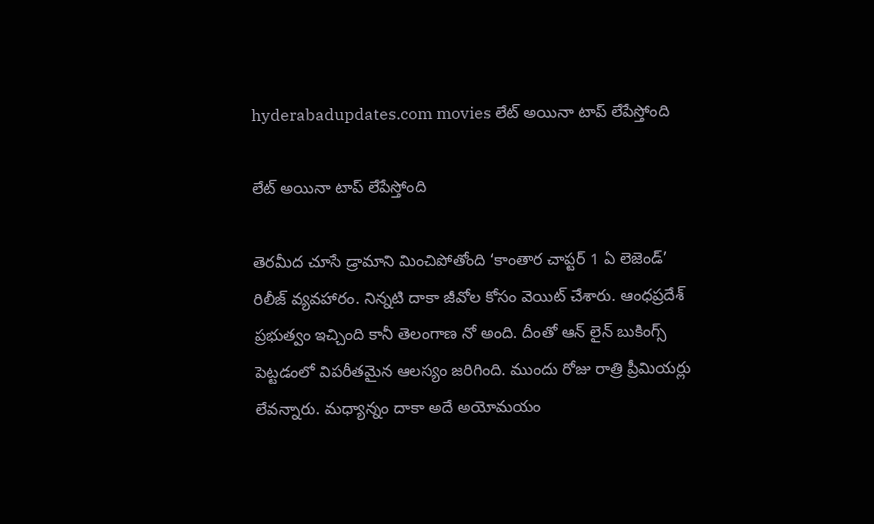hyderabadupdates.com movies లేట్ అయినా టాప్ లేపేస్తోంది

లేట్ అయినా టాప్ లేపేస్తోంది

తెరమీద చూసే డ్రామాని మించిపోతోంది ‘కాంతార చాప్టర్ 1 ఏ లెజెండ్’ రిలీజ్ వ్యవహారం. నిన్నటి దాకా జీవోల కోసం వెయిట్ చేశారు. ఆంధప్రదేశ్ ప్రభుత్వం ఇచ్చింది కానీ తెలంగాణ నో అంది. దీంతో ఆన్ లైన్ బుకింగ్స్ పెట్టడంలో విపరీతమైన ఆలస్యం జరిగింది. ముందు రోజు రాత్రి ప్రీమియర్లు లేవన్నారు. మధ్యాన్నం దాకా అదే అయోమయం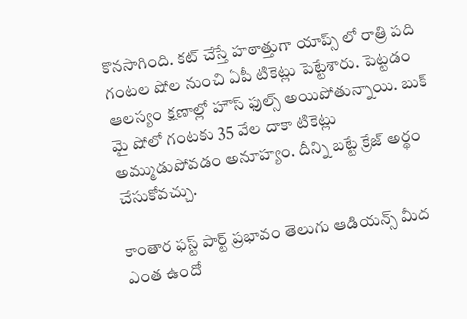కొనసాగింది. కట్ చేస్తే హఠాత్తుగా యాప్స్ లో రాత్రి పది గంటల షోల నుంచి ఏపీ టికెట్లు పెట్టేశారు. పెట్టడం ఆలస్యం క్షణాల్లో హౌస్ ఫుల్స్ అయిపోతున్నాయి. బుక్ మై షోలో గంటకు 35 వేల దాకా టికెట్లు అమ్ముడుపోవడం అనూహ్యం. దీన్ని బట్టే క్రేజ్ అర్థం చేసుకోవచ్చు.

కాంతార ఫస్ట్ పార్ట్ ప్రభావం తెలుగు ఆడియన్స్ మీద ఎంత ఉందో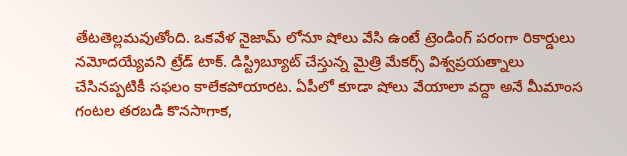తేటతెల్లమవుతోంది. ఒకవేళ నైజామ్ లోనూ షోలు వేసి ఉంటే ట్రెండింగ్ పరంగా రికార్డులు నమోదయ్యేవని ట్రేడ్ టాక్. డిస్ట్రిబ్యూట్ చేస్తున్న మైత్రి మేకర్స్ విశ్వప్రయత్నాలు చేసినప్పటికీ సఫలం కాలేకపోయారట. ఏపీలో కూడా షోలు వేయాలా వద్దా అనే మీమాంస గంటల తరబడి కొనసాగాక,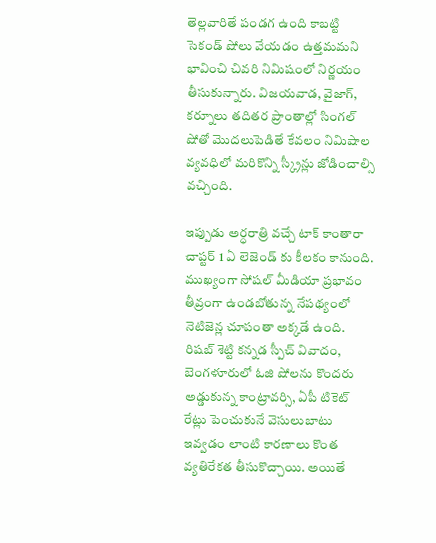తెల్లవారితే పండగ ఉంది కాబట్టి సెకండ్ షోలు వేయడం ఉత్తమమని భావించి చివరి నిమిషంలో నిర్ణయం తీసుకున్నారు. విజయవాడ, వైజాగ్, కర్నూలు తదితర ప్రాంతాల్లో సింగల్ షోతో మొదలుపెడితే కేవలం నిమిషాల వ్యవధిలో మరికొన్ని స్క్రీన్లు జోడించాల్సి వచ్చింది.

ఇప్పుడు అర్ధరాత్రి వచ్చే టాక్ కాంతారా చాప్టర్ 1 ఏ లెజెండ్ కు కీలకం కానుంది. ముఖ్యంగా సోషల్ మీడియా ప్రభావం తీవ్రంగా ఉండబోతున్న నేపథ్యంలో నెటిజెన్ల చూపంతా అక్కడే ఉంది. రిషబ్ శెట్టి కన్నడ స్పీచ్ వివాదం, బెంగళూరులో ఓజి షోలను కొందరు అడ్డుకున్న కాంట్రావర్సి, ఏపీ టికెట్ రేట్లు పెంచుకునే వెసులుబాటు ఇవ్వడం లాంటి కారణాలు కొంత వ్యతిరేకత తీసుకొచ్చాయి. అయితే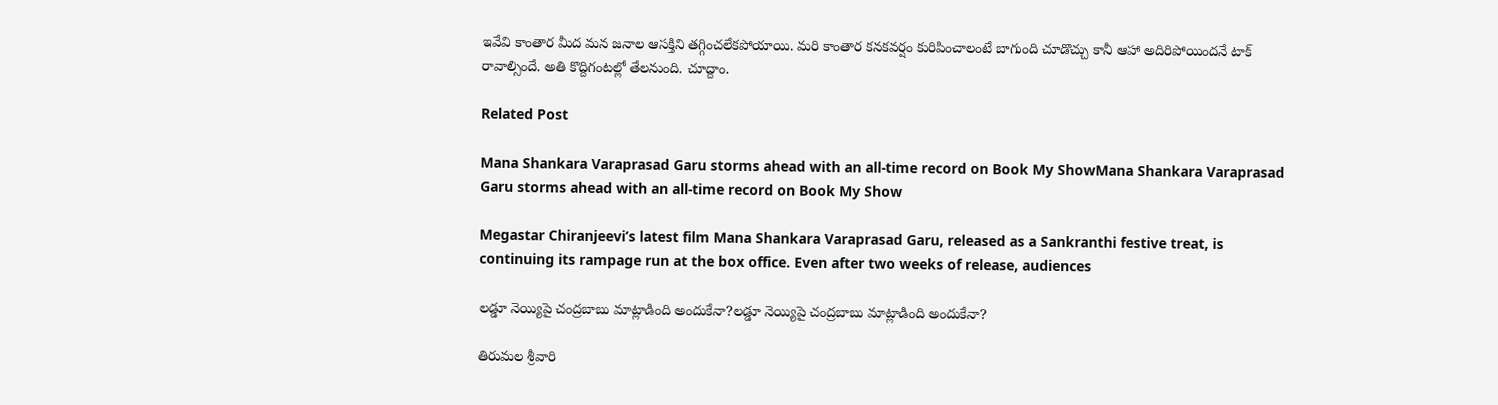ఇవేవి కాంతార మీద మన జనాల ఆసక్తిని తగ్గించలేకపోయాయి. మరి కాంతార కనకవర్షం కురిపించాలంటే బాగుంది చూడొచ్చు కానీ ఆహా అదిరిపోయిందనే టాక్ రావాల్సిందే. అతి కొద్దిగంటల్లో తేలనుంది. చూద్దాం.

Related Post

Mana Shankara Varaprasad Garu storms ahead with an all-time record on Book My ShowMana Shankara Varaprasad Garu storms ahead with an all-time record on Book My Show

Megastar Chiranjeevi’s latest film Mana Shankara Varaprasad Garu, released as a Sankranthi festive treat, is continuing its rampage run at the box office. Even after two weeks of release, audiences

లడ్డూ నెయ్యిపై చంద్రబాబు మాట్లాడింది అందుకేనా?లడ్డూ నెయ్యిపై చంద్రబాబు మాట్లాడింది అందుకేనా?

తిరుమల శ్రీవారి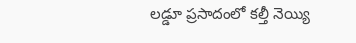ల‌డ్డూ ప్ర‌సాదంలో క‌ల్తీ నెయ్యి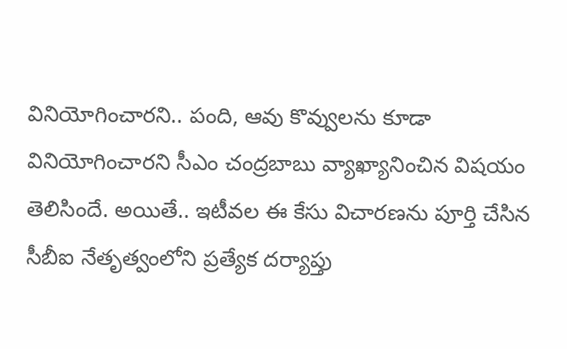వినియోగించార‌ని.. పంది, ఆవు కొవ్వుల‌ను కూడా వినియోగించార‌ని సీఎం చంద్ర‌బాబు వ్యాఖ్యానించిన విష‌యం తెలిసిందే. అయితే.. ఇటీవ‌ల ఈ కేసు విచార‌ణ‌ను పూర్తి చేసిన సీబీఐ నేతృత్వంలోని ప్ర‌త్యేక ద‌ర్యాప్తు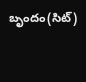బృందం(సిట్‌)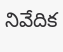నివేదిక